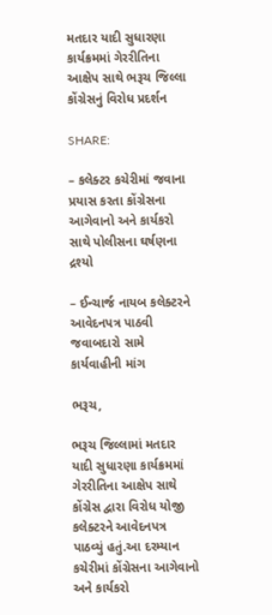મતદાર યાદી સુધારણા કાર્યક્રમમાં ગેરરીતિના આક્ષેપ સાથે ભરૂચ જિલ્લા કોંગ્રેસનું વિરોધ પ્રદર્શન

SHARE:

– કલેક્ટર કચેરીમાં જવાના પ્રયાસ કરતા કોંગ્રેસના આગેવાનો અને કાર્યકરો સાથે પોલીસના ઘર્ષણના દ્રશ્યો

– ઈન્ચાર્જ નાયબ કલેક્ટરને આવેદનપત્ર પાઠવી જવાબદારો સામે કાર્યવાહીની માંગ

ભરૂચ,

ભરૂચ જિલ્લામાં મતદાર યાદી સુધારણા કાર્યક્રમમાં ગેરરીતિના આક્ષેપ સાથે કોંગ્રેસ દ્વારા વિરોધ યોજી કલેક્ટરને આવેદનપત્ર પાઠવ્યું હતું.આ દરમ્યાન કચેરીમાં કોંગ્રેસના આગેવાનો અને કાર્યકરો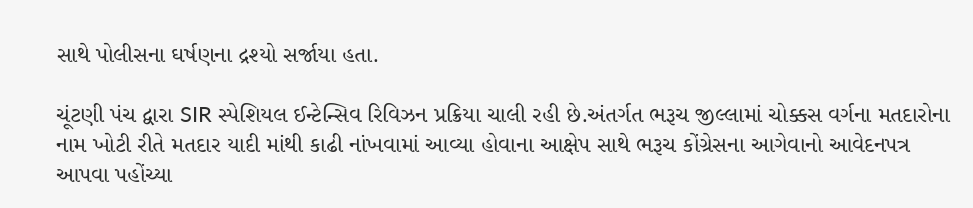સાથે પોલીસના ઘર્ષણના દ્રશ્યો સર્જાયા હતા.

ચૂંટણી પંચ દ્વારા SIR સ્પેશિયલ ઈન્ટેન્સિવ રિવિઝન પ્રક્રિયા ચાલી રહી છે.અંતર્ગત ભરૂચ જીલ્લામાં ચોક્કસ વર્ગના મતદારોના નામ ખોટી રીતે મતદાર યાદી માંથી કાઢી નાંખવામાં આવ્યા હોવાના આક્ષેપ સાથે ભરૂચ કોંગ્રેસના આગેવાનો આવેદનપત્ર આપવા પહોંચ્યા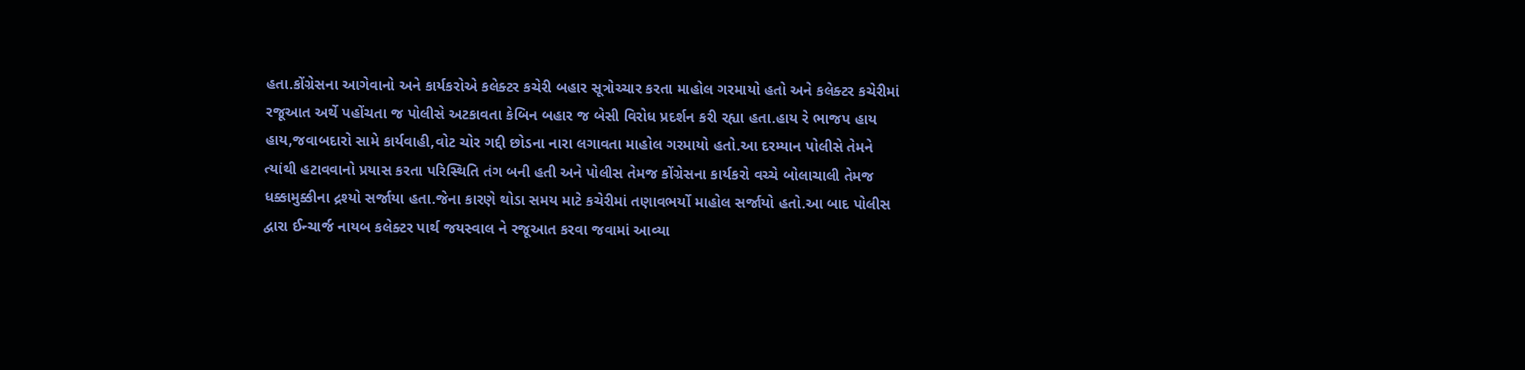હતા.કોંગ્રેસના આગેવાનો અને કાર્યકરોએ કલેક્ટર કચેરી બહાર સૂત્રોચ્ચાર કરતા માહોલ ગરમાયો હતો અને કલેક્ટર કચેરીમાં રજૂઆત અર્થે પહોંચતા જ પોલીસે અટકાવતા કેબિન બહાર જ બેસી વિરોધ પ્રદર્શન કરી રહ્યા હતા.હાય રે ભાજપ હાય હાય,જવાબદારો સામે કાર્યવાહી,વોટ ચોર ગદ્દી છોડના નારા લગાવતા માહોલ ગરમાયો હતો.આ દરમ્યાન પોલીસે તેમને ત્યાંથી હટાવવાનો પ્રયાસ કરતા પરિસ્થિતિ તંગ બની હતી અને પોલીસ તેમજ કોંગ્રેસના કાર્યકરો વચ્ચે બોલાચાલી તેમજ ધક્કામુક્કીના દ્રશ્યો સર્જાયા હતા.જેના કારણે થોડા સમય માટે કચેરીમાં તણાવભર્યો માહોલ સર્જાયો હતો.આ બાદ પોલીસ દ્વારા ઈન્ચાર્જ નાયબ કલેક્ટર પાર્થ જયસ્વાલ ને રજૂઆત કરવા જવામાં આવ્યા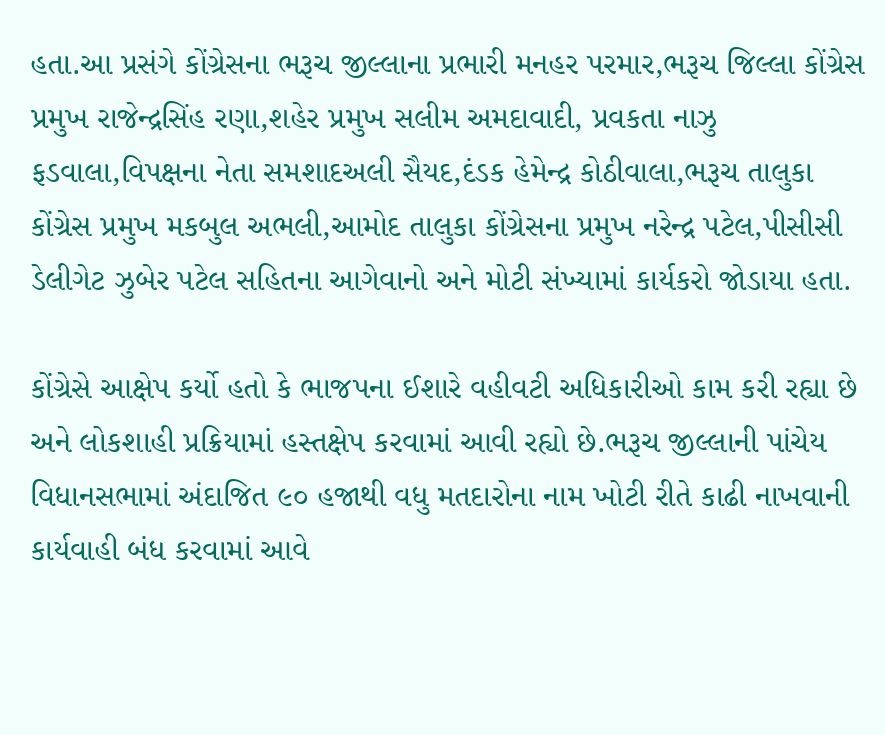હતા.આ પ્રસંગે કોંગ્રેસના ભરૂચ જીલ્લાના પ્રભારી મનહર પરમાર,ભરૂચ જિલ્લા કોંગ્રેસ પ્રમુખ રાજેન્દ્રસિંહ રણા,શહેર પ્રમુખ સલીમ અમદાવાદી, પ્રવકતા નાઝુ ફડવાલા,વિપક્ષના નેતા સમશાદઅલી સૈયદ,દંડક હેમેન્દ્ર કોઠીવાલા,ભરૂચ તાલુકા કોંગ્રેસ પ્રમુખ મકબુલ અભલી,આમોદ તાલુકા કોંગ્રેસના પ્રમુખ નરેન્દ્ર પટેલ,પીસીસી ડેલીગેટ ઝુબેર પટેલ સહિતના આગેવાનો અને મોટી સંખ્યામાં કાર્યકરો જોડાયા હતા.

કોંગ્રેસે આક્ષેપ કર્યો હતો કે ભાજપના ઈશારે વહીવટી અધિકારીઓ કામ કરી રહ્યા છે અને લોકશાહી પ્રક્રિયામાં હસ્તક્ષેપ કરવામાં આવી રહ્યો છે.ભરૂચ જીલ્લાની પાંચેય વિધાનસભામાં અંદાજિત ૯૦ હજાથી વધુ મતદારોના નામ ખોટી રીતે કાઢી નાખવાની કાર્યવાહી બંધ કરવામાં આવે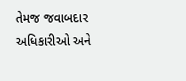તેમજ જવાબદાર અધિકારીઓ અને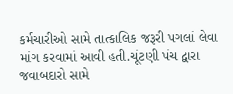કર્મચારીઓ સામે તાત્કાલિક જરૂરી પગલાં લેવા માંગ કરવામાં આવી હતી.ચૂંટણી પંચ દ્વારા જવાબદારો સામે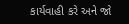કાર્યવાહી કરે અને જો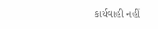કાર્યવાહી નહીં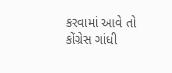કરવામાં આવે તો કોંગ્રેસ ગાંધી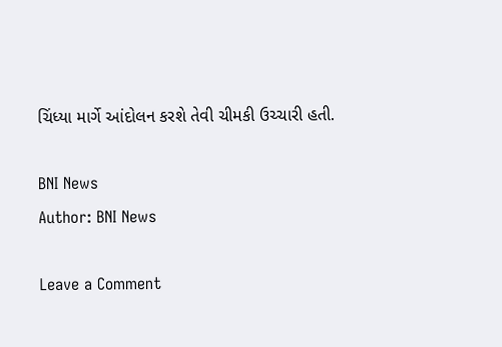ચિંધ્યા માર્ગે આંદોલન કરશે તેવી ચીમકી ઉચ્ચારી હતી.

BNI News
Author: BNI News

Leave a Comment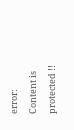error: Content is protected !!